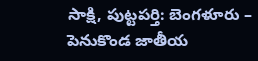సాక్షి, పుట్టపర్తి: బెంగళూరు – పెనుకొండ జాతీయ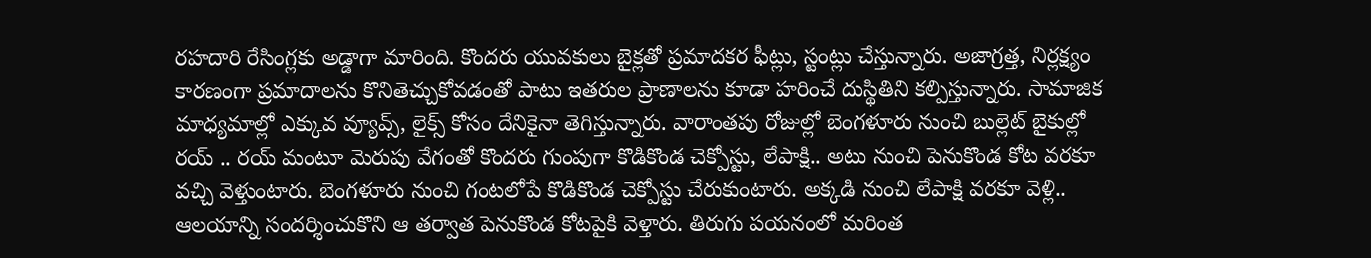రహదారి రేసింగ్లకు అడ్డాగా మారింది. కొందరు యువకులు బైక్లతో ప్రమాదకర ఫీట్లు, స్టంట్లు చేస్తున్నారు. అజాగ్రత్త, నిర్లక్ష్యం కారణంగా ప్రమాదాలను కొనితెచ్చుకోవడంతో పాటు ఇతరుల ప్రాణాలను కూడా హరించే దుస్థితిని కల్పిస్తున్నారు. సామాజిక మాధ్యమాల్లో ఎక్కువ వ్యూవ్స్, లైక్స్ కోసం దేనికైనా తెగిస్తున్నారు. వారాంతపు రోజుల్లో బెంగళూరు నుంచి బుల్లెట్ బైకుల్లో రయ్ .. రయ్ మంటూ మెరుపు వేగంతో కొందరు గుంపుగా కొడికొండ చెక్పోస్టు, లేపాక్షి.. అటు నుంచి పెనుకొండ కోట వరకూ వచ్చి వెళ్తుంటారు. బెంగళూరు నుంచి గంటలోపే కొడికొండ చెక్పోస్టు చేరుకుంటారు. అక్కడి నుంచి లేపాక్షి వరకూ వెళ్లి.. ఆలయాన్ని సందర్శించుకొని ఆ తర్వాత పెనుకొండ కోటపైకి వెళ్తారు. తిరుగు పయనంలో మరింత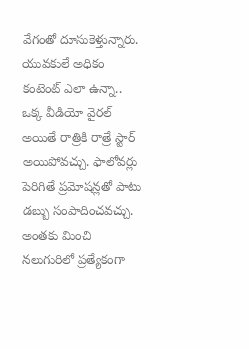వేగంతో దూసుకెళ్తున్నారు.
యువకులే అధికం
కంటెంట్ ఎలా ఉన్నా.. ఒక్క వీడియో వైరల్ అయితే రాత్రికి రాత్రే స్టార్ అయిపోవచ్చు. ఫాలోవర్లు పెరిగితే ప్రమోషన్లతో పాటు డబ్బు సంపాదించవచ్చు. అంతకు మించి నలుగురిలో ప్రత్యేకంగా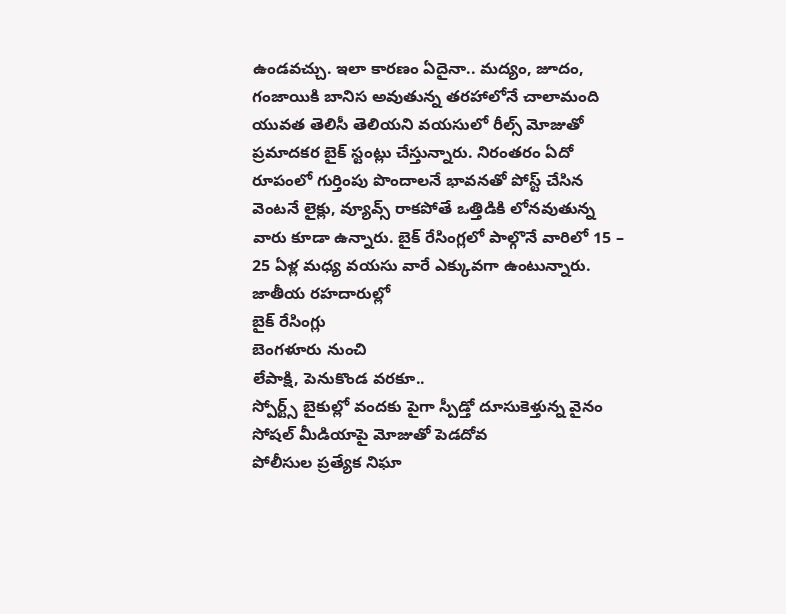ఉండవచ్చు. ఇలా కారణం ఏదైనా.. మద్యం, జూదం, గంజాయికి బానిస అవుతున్న తరహాలోనే చాలామంది యువత తెలిసీ తెలియని వయసులో రీల్స్ మోజుతో ప్రమాదకర బైక్ స్టంట్లు చేస్తున్నారు. నిరంతరం ఏదో రూపంలో గుర్తింపు పొందాలనే భావనతో పోస్ట్ చేసిన వెంటనే లైక్లు, వ్యూవ్స్ రాకపోతే ఒత్తిడికి లోనవుతున్న వారు కూడా ఉన్నారు. బైక్ రేసింగ్లలో పాల్గొనే వారిలో 15 – 25 ఏళ్ల మధ్య వయసు వారే ఎక్కువగా ఉంటున్నారు.
జాతీయ రహదారుల్లో
బైక్ రేసింగ్లు
బెంగళూరు నుంచి
లేపాక్షి, పెనుకొండ వరకూ..
స్పోర్ట్స్ బైకుల్లో వందకు పైగా స్పీడ్తో దూసుకెళ్తున్న వైనం
సోషల్ మీడియాపై మోజుతో పెడదోవ
పోలీసుల ప్రత్యేక నిఘా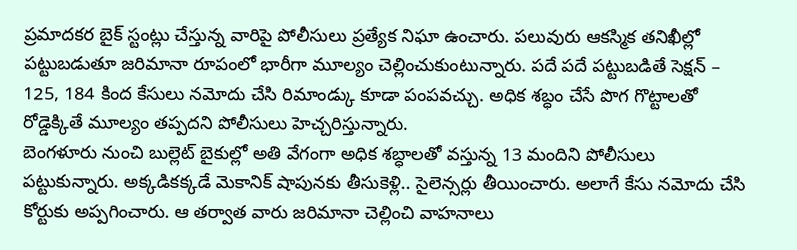ప్రమాదకర బైక్ స్టంట్లు చేస్తున్న వారిపై పోలీసులు ప్రత్యేక నిఘా ఉంచారు. పలువురు ఆకస్మిక తనిఖీల్లో పట్టుబడుతూ జరిమానా రూపంలో భారీగా మూల్యం చెల్లించుకుంటున్నారు. పదే పదే పట్టుబడితే సెక్షన్ – 125, 184 కింద కేసులు నమోదు చేసి రిమాండ్కు కూడా పంపవచ్చు. అధిక శబ్ధం చేసే పొగ గొట్టాలతో రోడ్డెక్కితే మూల్యం తప్పదని పోలీసులు హెచ్చరిస్తున్నారు.
బెంగళూరు నుంచి బుల్లెట్ బైకుల్లో అతి వేగంగా అధిక శబ్ధాలతో వస్తున్న 13 మందిని పోలీసులు పట్టుకున్నారు. అక్కడికక్కడే మెకానిక్ షాపునకు తీసుకెళ్లి.. సైలెన్సర్లు తీయించారు. అలాగే కేసు నమోదు చేసి కోర్టుకు అప్పగించారు. ఆ తర్వాత వారు జరిమానా చెల్లించి వాహనాలు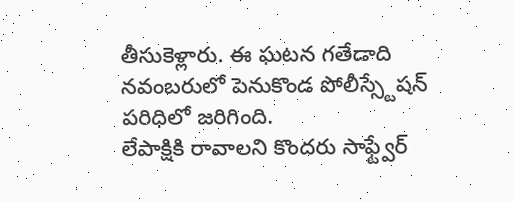తీసుకెళ్లారు. ఈ ఘటన గతేడాది నవంబరులో పెనుకొండ పోలీస్స్టేషన్ పరిధిలో జరిగింది.
లేపాక్షికి రావాలని కొందరు సాఫ్ట్వేర్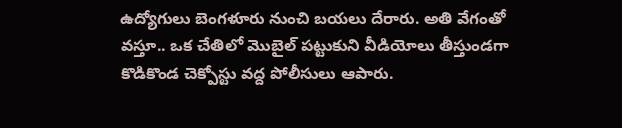ఉద్యోగులు బెంగళూరు నుంచి బయలు దేరారు. అతి వేగంతో వస్తూ.. ఒక చేతిలో మొబైల్ పట్టుకుని వీడియోలు తీస్తుండగా కొడికొండ చెక్పోస్టు వద్ద పోలీసులు ఆపారు.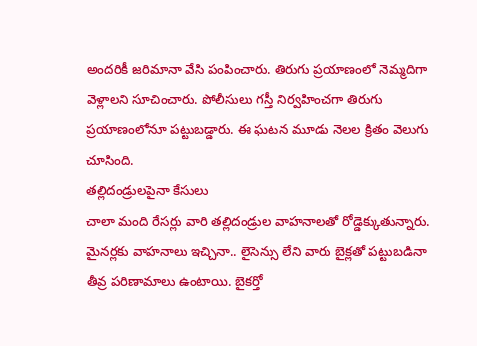అందరికీ జరిమానా వేసి పంపించారు. తిరుగు ప్రయాణంలో నెమ్మదిగా వెళ్లాలని సూచించారు. పోలీసులు గస్తీ నిర్వహించగా తిరుగు ప్రయాణంలోనూ పట్టుబడ్డారు. ఈ ఘటన మూడు నెలల క్రితం వెలుగు చూసింది.
తల్లిదండ్రులపైనా కేసులు
చాలా మంది రేసర్లు వారి తల్లిదండ్రుల వాహనాలతో రోడ్డెక్కుతున్నారు. మైనర్లకు వాహనాలు ఇచ్చినా.. లైసెన్సు లేని వారు బైక్లతో పట్టుబడినా తీవ్ర పరిణామాలు ఉంటాయి. బైకర్తో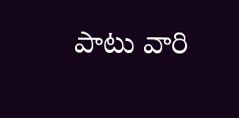పాటు వారి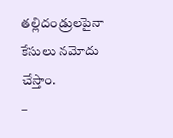తల్లిదండ్రులపైనా కేసులు నమోదు చేస్తాం.
–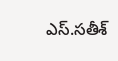ఎస్.సతీశ్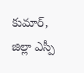కుమార్, జిల్లా ఎస్పీ